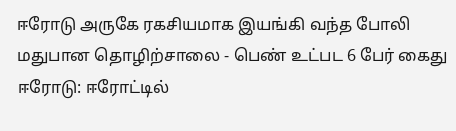ஈரோடு அருகே ரகசியமாக இயங்கி வந்த போலி மதுபான தொழிற்சாலை - பெண் உட்பட 6 பேர் கைது
ஈரோடு: ஈரோட்டில்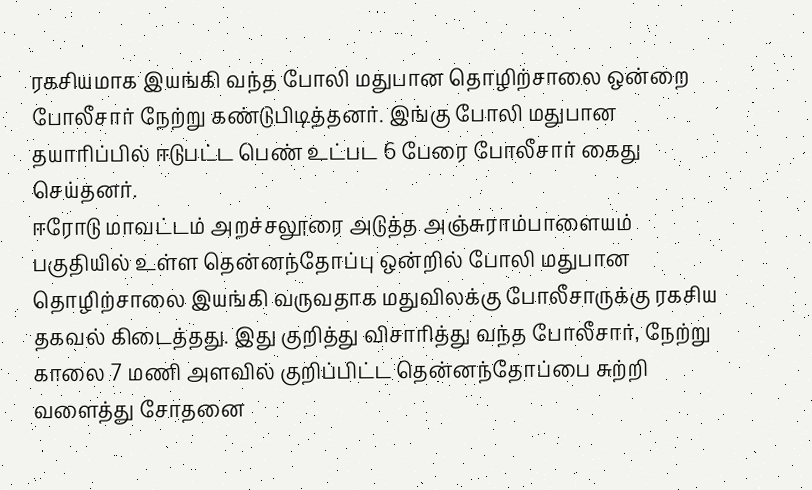ரகசியமாக இயங்கி வந்த போலி மதுபான தொழிற்சாலை ஒன்றை போலீசார் நேற்று கண்டுபிடித்தனர். இங்கு போலி மதுபான தயாரிப்பில் ஈடுபட்ட பெண் உட்பட 6 பேரை போலீசார் கைது செய்தனர்.
ஈரோடு மாவட்டம் அறச்சலூரை அடுத்த அஞ்சுராம்பாளையம் பகுதியில் உள்ள தென்னந்தோப்பு ஒன்றில் போலி மதுபான தொழிற்சாலை இயங்கி வருவதாக மதுவிலக்கு போலீசாருக்கு ரகசிய தகவல் கிடைத்தது. இது குறித்து விசாரித்து வந்த போலீசார், நேற்று காலை 7 மணி அளவில் குறிப்பிட்ட தென்னந்தோப்பை சுற்றி வளைத்து சோதனை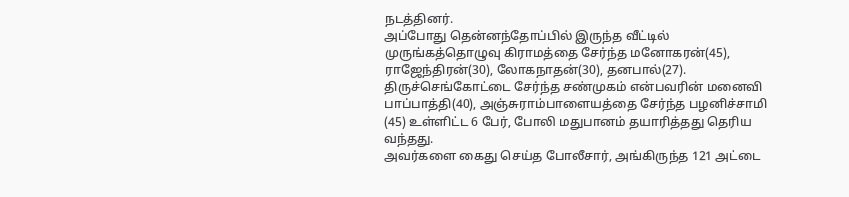நடத்தினர்.
அப்போது தென்னந்தோப்பில் இருந்த வீட்டில் முருங்கத்தொழுவு கிராமத்தை சேர்ந்த மனோகரன்(45), ராஜேந்திரன்(30), லோகநாதன்(30), தனபால்(27). திருச்செங்கோட்டை சேர்ந்த சண்முகம் என்பவரின் மனைவி பாப்பாத்தி(40), அஞ்சுராம்பாளையத்தை சேர்ந்த பழனிச்சாமி (45) உள்ளிட்ட 6 பேர், போலி மதுபானம் தயாரித்தது தெரிய வந்தது.
அவர்களை கைது செய்த போலீசார், அங்கிருந்த 121 அட்டை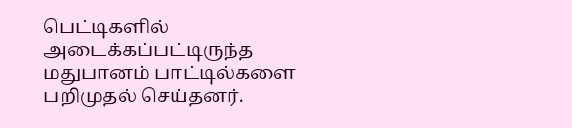பெட்டிகளில் அடைக்கப்பட்டிருந்த மதுபானம் பாட்டில்களை பறிமுதல் செய்தனர்.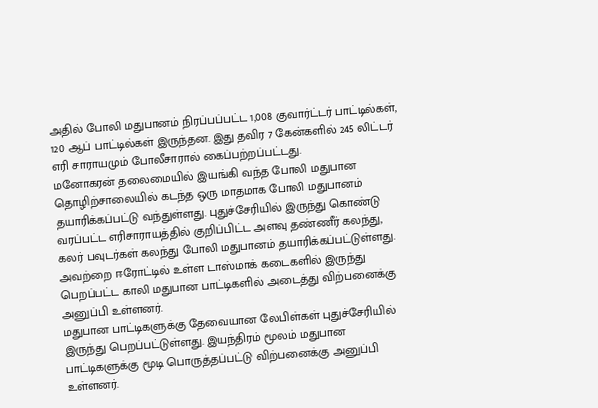அதில் போலி மதுபானம் நிரப்பப்பட்ட 1,008 குவார்ட்டர் பாட்டில்கள், 120 ஆப் பாட்டில்கள் இருந்தன. இது தவிர 7 கேன்களில் 245 லிட்டர் எரி சாராயமும் போலீசாரால் கைப்பற்றப்பட்டது.
மனோகரன் தலைமையில் இயங்கி வந்த போலி மதுபான தொழிற்சாலையில் கடந்த ஒரு மாதமாக போலி மதுபானம் தயாரிக்கப்பட்டு வந்துள்ளது. புதுச்சேரியில் இருந்து கொண்டு வரப்பட்ட எரிசாராயத்தில் குறிப்பிட்ட அளவு தண்ணீர் கலந்து, கலர் பவுடர்கள் கலந்து போலி மதுபானம் தயாரிக்கப்பட்டுள்ளது. அவற்றை ஈரோட்டில் உள்ள டாஸ்மாக் கடைகளில் இருந்து பெறப்பட்ட காலி மதுபான பாட்டிகளில் அடைத்து விற்பனைக்கு அனுப்பி உள்ளனர்.
மதுபான பாட்டிகளுக்கு தேவையான லேபிள்கள் புதுச்சேரியில் இருந்து பெறப்பட்டுள்ளது. இயந்திரம் மூலம் மதுபான பாட்டிகளுக்கு மூடி பொருத்தப்பட்டு விற்பனைக்கு அனுப்பி உள்ளனர்.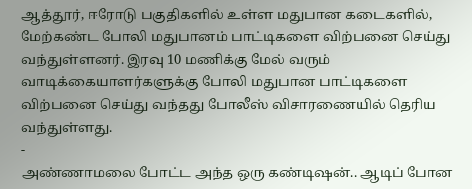ஆத்தூர், ஈரோடு பகுதிகளில் உள்ள மதுபான கடைகளில், மேற்கண்ட போலி மதுபானம் பாட்டிகளை விற்பனை செய்து வந்துள்ளனர். இரவு 10 மணிக்கு மேல் வரும் வாடிக்கையாளர்களுக்கு போலி மதுபான பாட்டிகளை விற்பனை செய்து வந்தது போலீஸ் விசாரணையில் தெரிய வந்துள்ளது.
-
அண்ணாமலை போட்ட அந்த ஒரு கண்டிஷன்.. ஆடிப் போன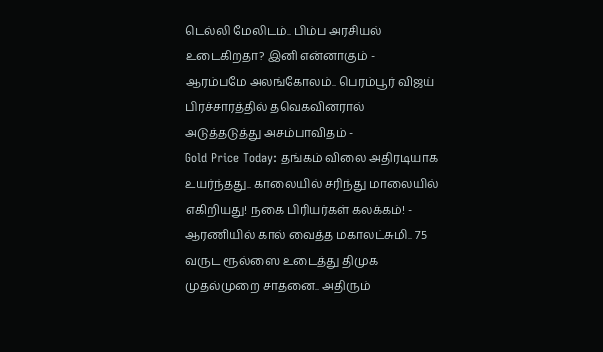டெல்லி மேலிடம்.. பிம்ப அரசியல் உடைகிறதா? இனி என்னாகும் -
ஆரம்பமே அலங்கோலம்.. பெரம்பூர் விஜய் பிரச்சாரத்தில் தவெகவினரால் அடுத்தடுத்து அசம்பாவிதம் -
Gold Price Today: தங்கம் விலை அதிரடியாக உயர்ந்தது.. காலையில் சரிந்து மாலையில் எகிறியது! நகை பிரியர்கள் கலக்கம்! -
ஆரணியில் கால் வைத்த மகாலட்சுமி.. 75 வருட ரூல்ஸை உடைத்து திமுக முதல்முறை சாதனை.. அதிரும்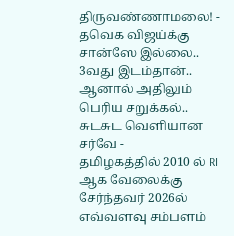திருவண்ணாமலை! -
தவெக விஜய்க்கு சான்ஸே இல்லை.. 3வது இடம்தான்.. ஆனால் அதிலும் பெரிய சறுக்கல்.. சுடசுட வெளியான சர்வே -
தமிழகத்தில் 2010 ல் RI ஆக வேலைக்கு சேர்ந்தவர் 2026ல் எவ்வளவு சம்பளம்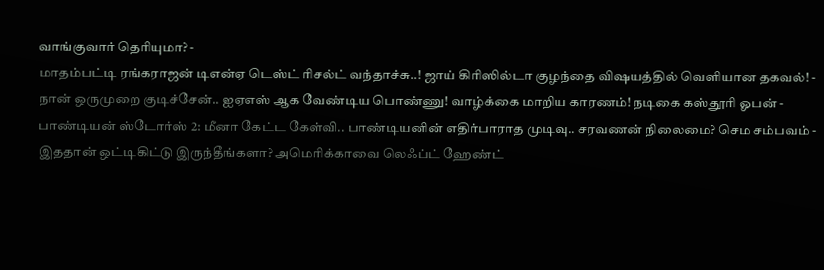வாங்குவார் தெரியுமா? -
மாதம்பட்டி ரங்கராஜன் டிஎன்ஏ டெஸ்ட் ரிசல்ட் வந்தாச்சு..! ஜாய் கிரிஸில்டா குழந்தை விஷயத்தில் வெளியான தகவல்! -
நான் ஒருமுறை குடிச்சேன்.. ஐஏஎஸ் ஆக வேண்டிய பொண்ணு! வாழ்க்கை மாறிய காரணம்! நடிகை கஸ்தூரி ஓபன் -
பாண்டியன் ஸ்டோர்ஸ் 2: மீனா கேட்ட கேள்வி.. பாண்டியனின் எதிர்பாராத முடிவு.. சரவணன் நிலைமை? செம சம்பவம் -
இததான் ஒட்டிகிட்டு இருந்தீங்களா? அமெரிக்காவை லெஃப்ட் ஹேண்ட்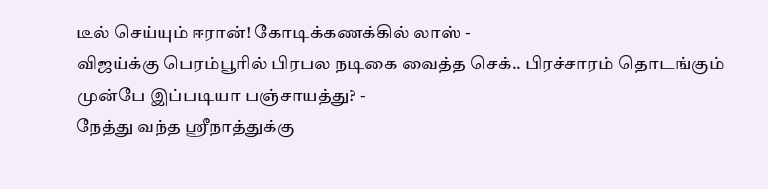டீல் செய்யும் ஈரான்! கோடிக்கணக்கில் லாஸ் -
விஜய்க்கு பெரம்பூரில் பிரபல நடிகை வைத்த செக்.. பிரச்சாரம் தொடங்கும் முன்பே இப்படியா பஞ்சாயத்து? -
நேத்து வந்த ஸ்ரீநாத்துக்கு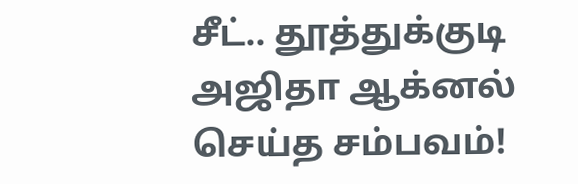சீட்.. தூத்துக்குடி அஜிதா ஆக்னல் செய்த சம்பவம்!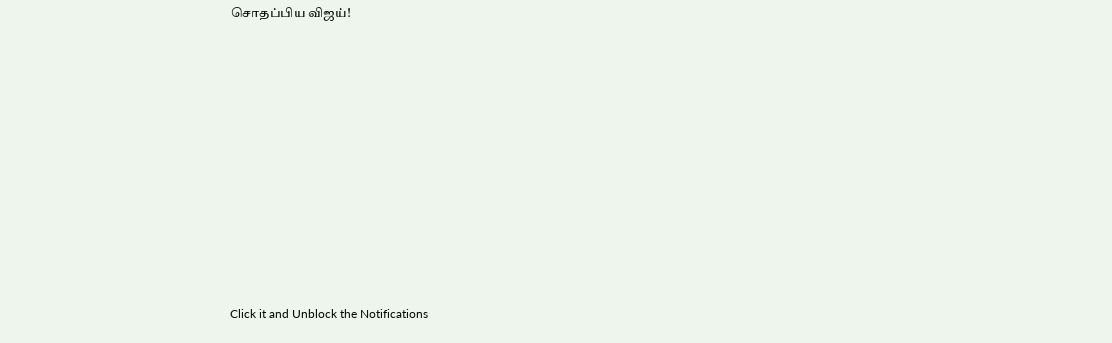சொதப்பிய விஜய்!












Click it and Unblock the Notifications